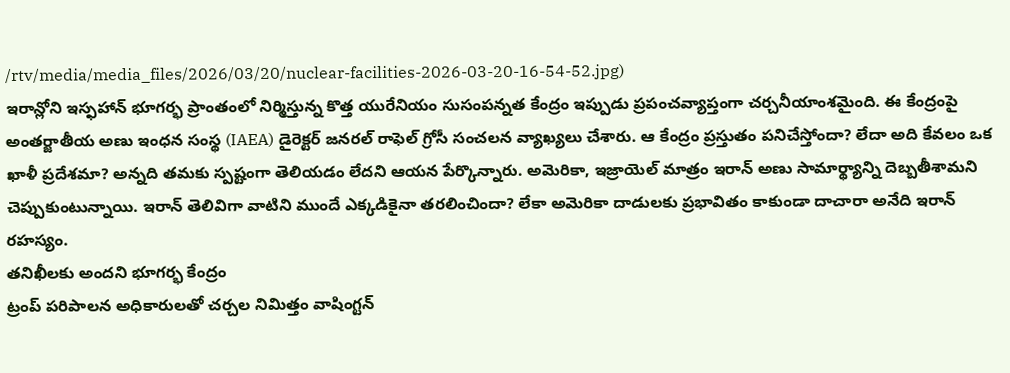/rtv/media/media_files/2026/03/20/nuclear-facilities-2026-03-20-16-54-52.jpg)
ఇరాన్లోని ఇస్ఫహాన్ భూగర్భ ప్రాంతంలో నిర్మిస్తున్న కొత్త యురేనియం సుసంపన్నత కేంద్రం ఇప్పుడు ప్రపంచవ్యాప్తంగా చర్చనీయాంశమైంది. ఈ కేంద్రంపై అంతర్జాతీయ అణు ఇంధన సంస్థ (IAEA) డైరెక్టర్ జనరల్ రాఫెల్ గ్రోసీ సంచలన వ్యాఖ్యలు చేశారు. ఆ కేంద్రం ప్రస్తుతం పనిచేస్తోందా? లేదా అది కేవలం ఒక ఖాళీ ప్రదేశమా? అన్నది తమకు స్పష్టంగా తెలియడం లేదని ఆయన పేర్కొన్నారు. అమెరికా, ఇజ్రాయెల్ మాత్రం ఇరాన్ అణు సామార్థ్యాన్ని దెబ్బతీశామని చెప్పుకుంటున్నాయి. ఇరాన్ తెలివిగా వాటిని ముందే ఎక్కడికైనా తరలించిందా? లేకా అమెరికా దాడులకు ప్రభావితం కాకుండా దాచారా అనేది ఇరాన్ రహస్యం.
తనిఖీలకు అందని భూగర్భ కేంద్రం
ట్రంప్ పరిపాలన అధికారులతో చర్చల నిమిత్తం వాషింగ్టన్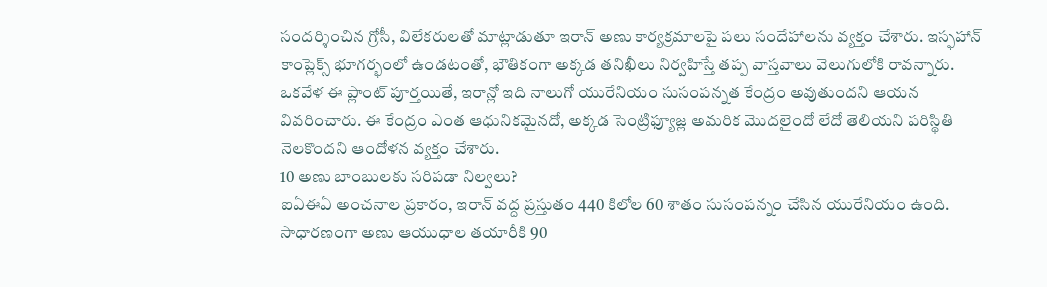సందర్శించిన గ్రోసీ, విలేకరులతో మాట్లాడుతూ ఇరాన్ అణు కార్యక్రమాలపై పలు సందేహాలను వ్యక్తం చేశారు. ఇస్ఫహాన్ కాంప్లెక్స్ భూగర్భంలో ఉండటంతో, భౌతికంగా అక్కడ తనిఖీలు నిర్వహిస్తే తప్ప వాస్తవాలు వెలుగులోకి రావన్నారు. ఒకవేళ ఈ ప్లాంట్ పూర్తయితే, ఇరాన్లో ఇది నాలుగో యురేనియం సుసంపన్నత కేంద్రం అవుతుందని ఆయన వివరించారు. ఈ కేంద్రం ఎంత ఆధునికమైనదో, అక్కడ సెంట్రిఫ్యూజ్ల అమరిక మొదలైందో లేదో తెలియని పరిస్థితి నెలకొందని ఆందోళన వ్యక్తం చేశారు.
10 అణు బాంబులకు సరిపడా నిల్వలు?
ఐఏఈఏ అంచనాల ప్రకారం, ఇరాన్ వద్ద ప్రస్తుతం 440 కిలోల 60 శాతం సుసంపన్నం చేసిన యురేనియం ఉంది. సాధారణంగా అణు ఆయుధాల తయారీకి 90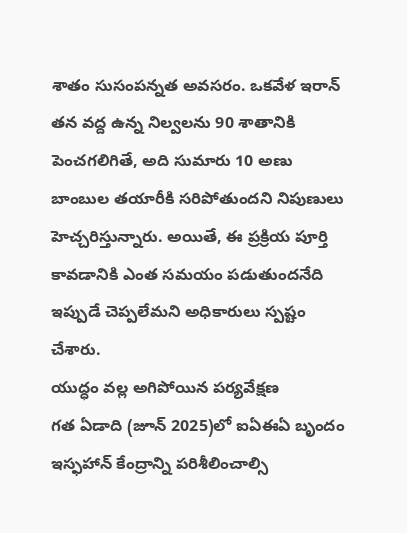శాతం సుసంపన్నత అవసరం. ఒకవేళ ఇరాన్ తన వద్ద ఉన్న నిల్వలను 90 శాతానికి పెంచగలిగితే, అది సుమారు 10 అణు బాంబుల తయారీకి సరిపోతుందని నిపుణులు హెచ్చరిస్తున్నారు. అయితే, ఈ ప్రక్రియ పూర్తి కావడానికి ఎంత సమయం పడుతుందనేది ఇప్పుడే చెప్పలేమని అధికారులు స్పష్టం చేశారు.
యుద్ధం వల్ల అగిపోయిన పర్యవేక్షణ
గత ఏడాది (జూన్ 2025)లో ఐఏఈఏ బృందం ఇస్ఫహాన్ కేంద్రాన్ని పరిశీలించాల్సి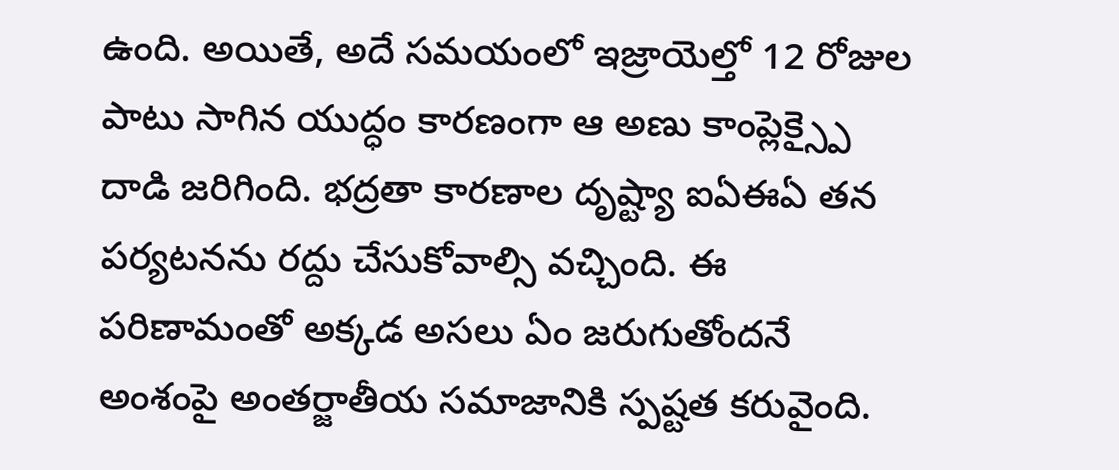ఉంది. అయితే, అదే సమయంలో ఇజ్రాయెల్తో 12 రోజుల పాటు సాగిన యుద్ధం కారణంగా ఆ అణు కాంప్లెక్స్పై దాడి జరిగింది. భద్రతా కారణాల దృష్ట్యా ఐఏఈఏ తన పర్యటనను రద్దు చేసుకోవాల్సి వచ్చింది. ఈ పరిణామంతో అక్కడ అసలు ఏం జరుగుతోందనే అంశంపై అంతర్జాతీయ సమాజానికి స్పష్టత కరువైంది.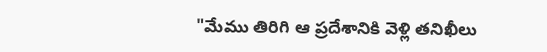"మేము తిరిగి ఆ ప్రదేశానికి వెళ్లి తనిఖీలు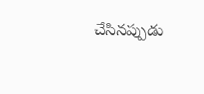చేసినప్పుడు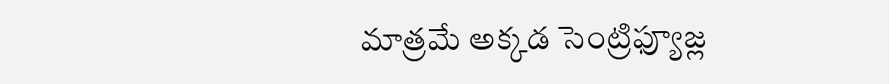మాత్రమే అక్కడ సెంట్రిఫ్యూజ్ల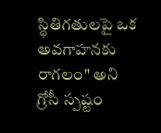స్థితిగతులపై ఒక అవగాహనకు రాగలం" అని గ్రోసీ స్పష్టం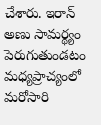చేశారు. ఇరాన్ అణు సామర్థ్యం పెరుగుతుండటం మధ్యప్రాచ్యంలో మరోసారి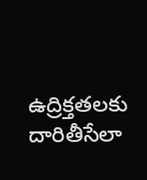ఉద్రిక్తతలకు దారితీసేలా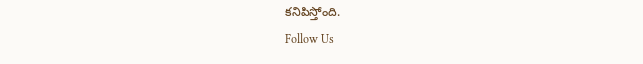కనిపిస్తోంది.
Follow Us